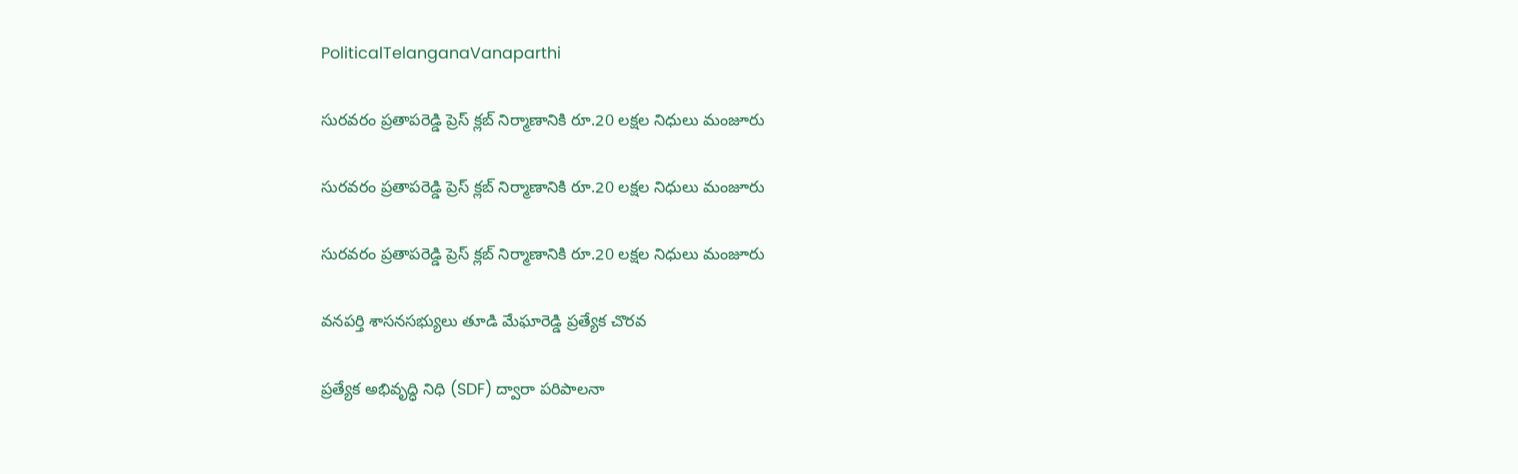PoliticalTelanganaVanaparthi

సురవరం ప్రతాపరెడ్డి ప్రెస్ క్లబ్ నిర్మాణానికి రూ.20 లక్షల నిధులు మంజూరు

సురవరం ప్రతాపరెడ్డి ప్రెస్ క్లబ్ నిర్మాణానికి రూ.20 లక్షల నిధులు మంజూరు

సురవరం ప్రతాపరెడ్డి ప్రెస్ క్లబ్ నిర్మాణానికి రూ.20 లక్షల నిధులు మంజూరు

వనపర్తి శాసనసభ్యులు తూడి మేఘారెడ్డి ప్రత్యేక చొరవ

ప్రత్యేక అభివృద్ధి నిధి (SDF) ద్వారా పరిపాలనా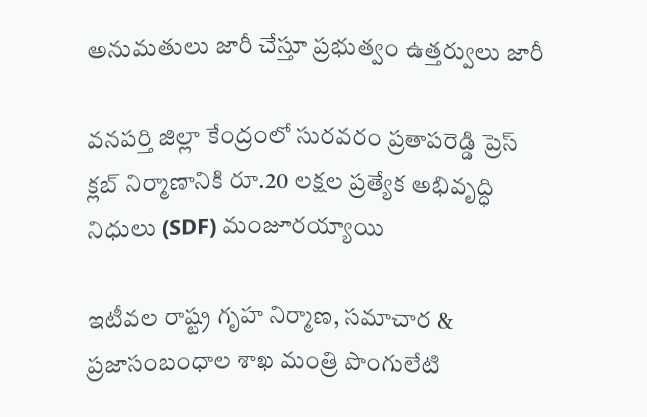అనుమతులు జారీ చేస్తూ ప్రభుత్వం ఉత్తర్వులు జారీ

వనపర్తి జిల్లా కేంద్రంలో సురవరం ప్రతాపరెడ్డి ప్రెస్ క్లబ్ నిర్మాణానికి రూ.20 లక్షల ప్రత్యేక అభివృద్ధి నిధులు (SDF) మంజూరయ్యాయి

ఇటీవల రాష్ట్ర గృహ నిర్మాణ, సమాచార & ప్రజాసంబంధాల శాఖ మంత్రి పొంగులేటి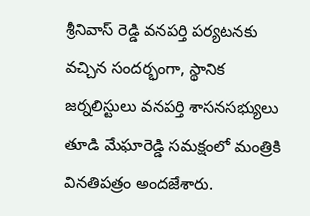శ్రీనివాస్ రెడ్డి వనపర్తి పర్యటనకు వచ్చిన సందర్భంగా, స్థానిక జర్నలిస్టులు వనపర్తి శాసనసభ్యులు తూడి మేఘారెడ్డి సమక్షంలో మంత్రికి వినతిపత్రం అందజేశారు.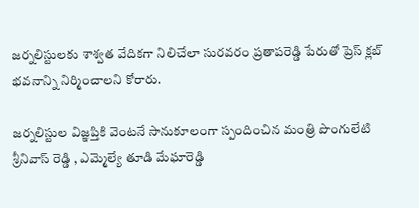జర్నలిస్టులకు శాశ్వత వేదికగా నిలిచేలా సురవరం ప్రతాపరెడ్డి పేరుతో ప్రెస్ క్లబ్ భవనాన్ని నిర్మించాలని కోరారు.

జర్నలిస్టుల విజ్ఞప్తికి వెంటనే సానుకూలంగా స్పందించిన మంత్రి పొంగులేటి శ్రీనివాస్ రెడ్డి , ఎమ్మెల్యే తూడి మేఘారెడ్డి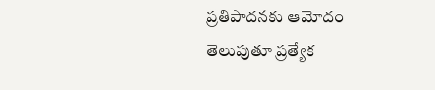ప్రతిపాదనకు ఆమోదం తెలుపుతూ ప్రత్యేక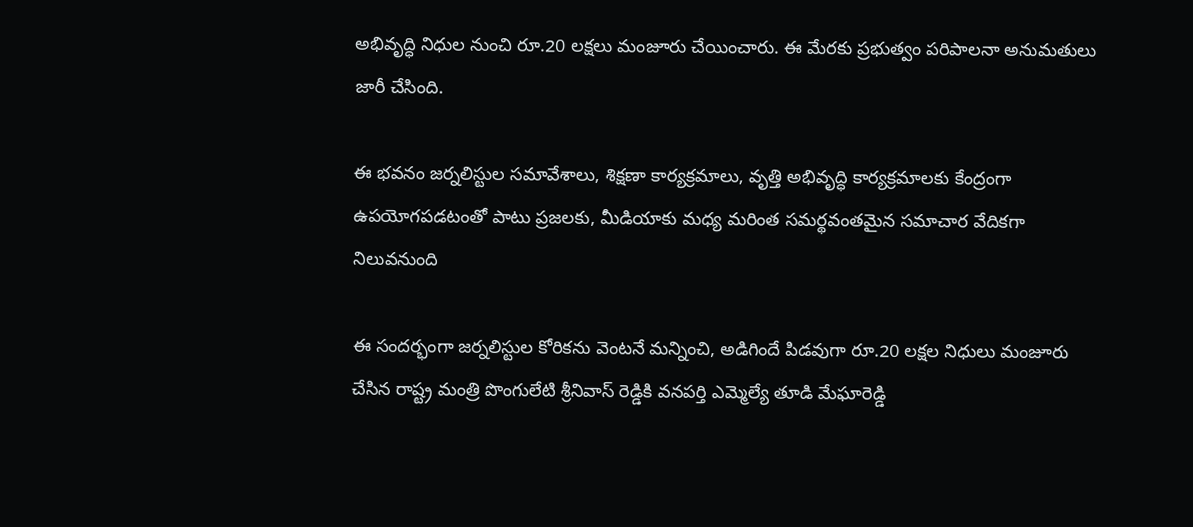అభివృద్ధి నిధుల నుంచి రూ.20 లక్షలు మంజూరు చేయించారు. ఈ మేరకు ప్రభుత్వం పరిపాలనా అనుమతులు జారీ చేసింది.

ఈ భవనం జర్నలిస్టుల సమావేశాలు, శిక్షణా కార్యక్రమాలు, వృత్తి అభివృద్ధి కార్యక్రమాలకు కేంద్రంగా ఉపయోగపడటంతో పాటు ప్రజలకు, మీడియాకు మధ్య మరింత సమర్థవంతమైన సమాచార వేదికగా నిలువనుంది

ఈ సందర్భంగా జర్నలిస్టుల కోరికను వెంటనే మన్నించి, అడిగిందే పిడవుగా రూ.20 లక్షల నిధులు మంజూరు చేసిన రాష్ట్ర మంత్రి పొంగులేటి శ్రీనివాస్ రెడ్డికి వనపర్తి ఎమ్మెల్యే తూడి మేఘారెడ్డి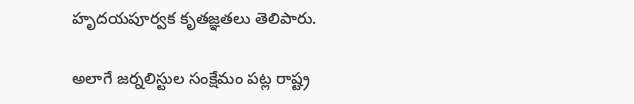హృదయపూర్వక కృతజ్ఞతలు తెలిపారు.

అలాగే జర్నలిస్టుల సంక్షేమం పట్ల రాష్ట్ర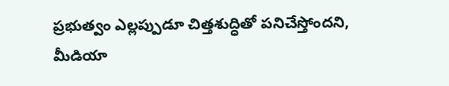ప్రభుత్వం ఎల్లప్పుడూ చిత్తశుద్ధితో పనిచేస్తోందని, మీడియా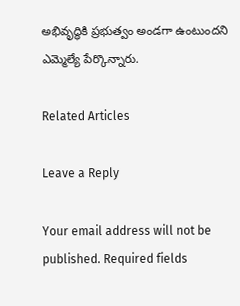అభివృద్ధికి ప్రభుత్వం అండగా ఉంటుందని ఎమ్మెల్యే పేర్కొన్నారు.

Related Articles

Leave a Reply

Your email address will not be published. Required fields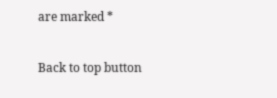are marked *

Back to top button